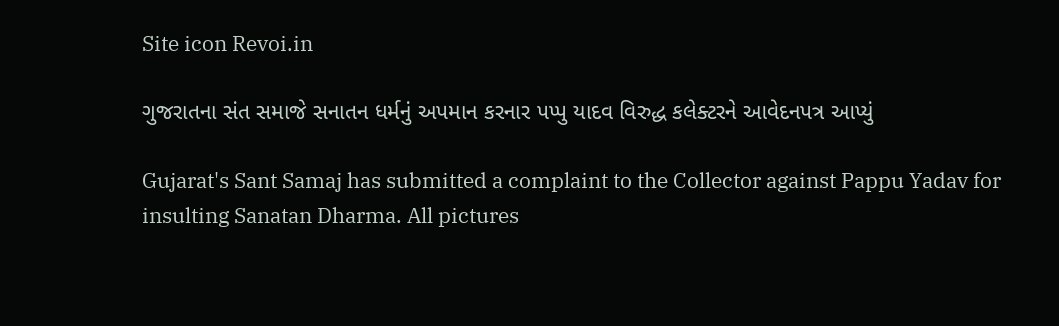Site icon Revoi.in

ગુજરાતના સંત સમાજે સનાતન ધર્મનું અપમાન કરનાર પપ્પુ યાદવ વિરુદ્ધ કલેક્ટરને આવેદનપત્ર આપ્યું

Gujarat's Sant Samaj has submitted a complaint to the Collector against Pappu Yadav for insulting Sanatan Dharma. All pictures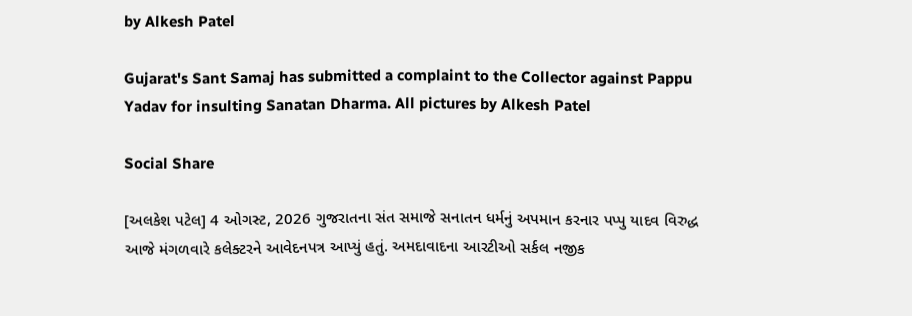by Alkesh Patel

Gujarat's Sant Samaj has submitted a complaint to the Collector against Pappu Yadav for insulting Sanatan Dharma. All pictures by Alkesh Patel

Social Share

[અલકેશ પટેલ] 4 ઓગસ્ટ, 2026 ગુજરાતના સંત સમાજે સનાતન ધર્મનું અપમાન કરનાર પપ્પુ યાદવ વિરુદ્ધ આજે મંગળવારે કલેક્ટરને આવેદનપત્ર આપ્યું હતું. અમદાવાદના આરટીઓ સર્કલ નજીક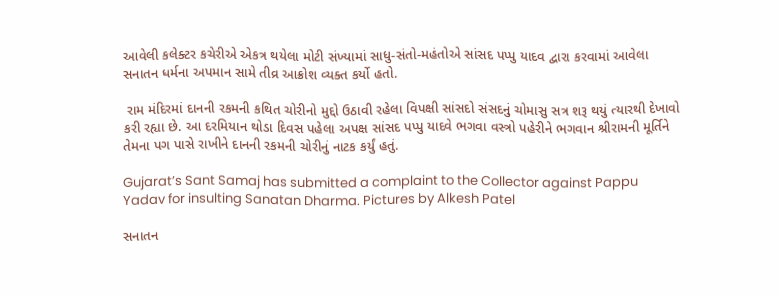આવેલી કલેક્ટર કચેરીએ એકત્ર થયેલા મોટી સંખ્યામાં સાધુ-સંતો-મહંતોએ સાંસદ પપ્પુ યાદવ દ્વારા કરવામાં આવેલા સનાતન ધર્મના અપમાન સામે તીવ્ર આક્રોશ વ્યક્ત કર્યો હતો.

 રામ મંદિરમાં દાનની રકમની કથિત ચોરીનો મુદ્દો ઉઠાવી રહેલા વિપક્ષી સાંસદો સંસદનું ચોમાસુ સત્ર શરૂ થયું ત્યારથી દેખાવો કરી રહ્યા છે. આ દરમિયાન થોડા દિવસ પહેલા અપક્ષ સાંસદ પપ્પુ યાદવે ભગવા વસ્ત્રો પહેરીને ભગવાન શ્રીરામની મૂર્તિને તેમના પગ પાસે રાખીને દાનની રકમની ચોરીનું નાટક કર્યું હતું.

Gujarat’s Sant Samaj has submitted a complaint to the Collector against Pappu Yadav for insulting Sanatan Dharma. Pictures by Alkesh Patel

સનાતન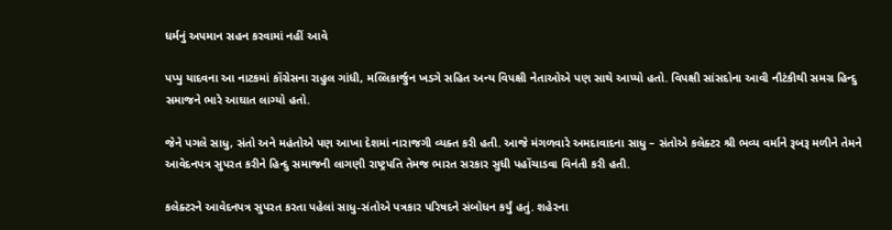ધર્મનું અપમાન સહન કરવામાં નહીં આવે

પપ્પુ યાદવના આ નાટકમાં કોંગ્રેસના રાહુલ ગાંધી, મલ્લિકાર્જુન ખડગે સહિત અન્ય વિપક્ષી નેતાઓએ પણ સાથે આપ્યો હતો. વિપક્ષી સાંસદોના આવી નૌટંકીથી સમગ્ર હિન્દુ સમાજને ભારે આઘાત લાગ્યો હતો.

જેને પગલે સાધુ, સંતો અને મહંતોએ પણ આખા દેશમાં નારાજગી વ્યક્ત કરી હતી. આજે મંગળવારે અમદાવાદના સાધુ – સંતોએ કલેક્ટર શ્રી ભવ્ય વર્માને રૂબરૂ મળીને તેમને આવેદનપત્ર સુપરત કરીને હિન્દુ સમાજની લાગણી રાષ્ટ્રપતિ તેમજ ભારત સરકાર સુધી પહોંચાડવા વિનંતી કરી હતી.

કલેક્ટરને આવેદનપત્ર સુપરત કરતા પહેલાં સાધુ-સંતોએ પત્રકાર પરિષદને સંબોધન કર્યું હતું. શહેરના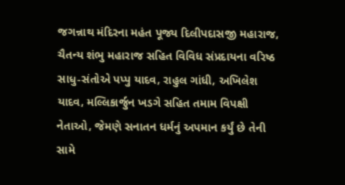જગન્નાથ મંદિરના મહંત પૂજ્ય દિલીપદાસજી મહારાજ, ચૈતન્ય શંભુ મહારાજ સહિત વિવિધ સંપ્રદાયના વરિષ્ઠ સાધુ-સંતોએ પપ્પુ યાદવ, રાહુલ ગાંધી, અખિલેશ યાદવ, મલ્લિકાર્જુન ખડગે સહિત તમામ વિપક્ષી નેતાઓ, જેમણે સનાતન ધર્મનું અપમાન કર્યું છે તેની સામે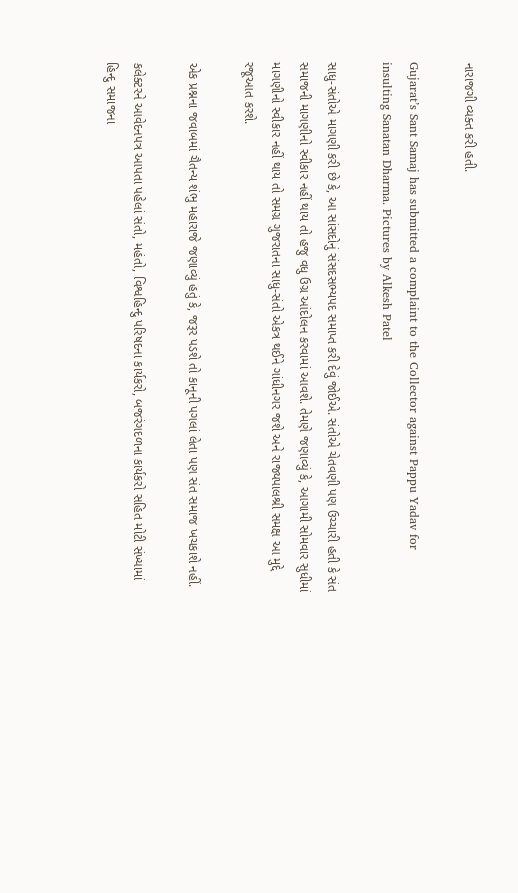નારાજગી વ્યક્ત કરી હતી.

Gujarat’s Sant Samaj has submitted a complaint to the Collector against Pappu Yadav for insulting Sanatan Dharma. Pictures by Alkesh Patel

સાધુ-સંતોએ માગણી કરી છે કે, આ સાંસદોનું સંસદસભ્યપદ સમાપ્ત કરી દેવું જોઈએ. સંતોએ ચેતવણી પણ ઉચ્ચારી હતી કે સંત સમાજની માગણીનો સ્વીકાર નહીં થાય તો હજુ વધુ ઉગ્ર આંદોલન કરવામાં આવશે. તેમણે જણાવ્યું કે, આગામી સોમવાર સુધીમાં માગણીનો સ્વીકાર નહીં થાય તો સમગ્ર ગુજરાતના સાધુ-સંતો એકત્ર થઈને ગાંધીનગર જશે અને રાજ્યપાલશ્રી સમક્ષ આ મુદ્દે રજૂઆત કરશે.

એક પ્રશ્નના જવાબમાં ચૈતન્ય શંભુ મહારાજે જણાવ્યું હતું કે, જરૂર પડશે તો કાનૂની પગલાં લેતા પણ સંત સમાજ ખચકાશે નહીં.

કલેક્ટરને આવેદનપત્ર આપતા પહેલાં સંતો, મહંતો, વિશ્વહિન્દુ પરિષદના કાર્યકરો, બજરંગદળના કાર્યકરો સહિત મોટી સંખ્યામાં હિન્દુ સમાજના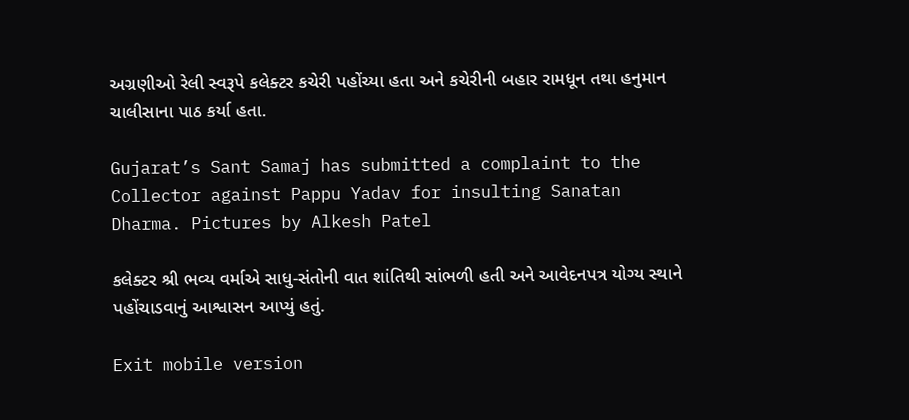અગ્રણીઓ રેલી સ્વરૂપે કલેક્ટર કચેરી પહોંચ્યા હતા અને કચેરીની બહાર રામધૂન તથા હનુમાન ચાલીસાના પાઠ કર્યા હતા.

Gujarat’s Sant Samaj has submitted a complaint to the Collector against Pappu Yadav for insulting Sanatan Dharma. Pictures by Alkesh Patel

કલેક્ટર શ્રી ભવ્ય વર્માએ સાધુ-સંતોની વાત શાંતિથી સાંભળી હતી અને આવેદનપત્ર યોગ્ય સ્થાને પહોંચાડવાનું આશ્વાસન આપ્યું હતું.

Exit mobile version